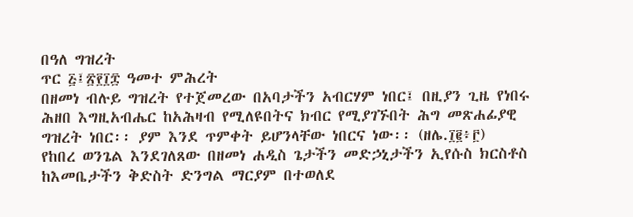በዓለ ግዝረት
ጥር ፭፤፳፻፲፰ ዓመተ ምሕረት
በዘመነ ብሉይ ግዝረት የተጀመረው በአባታችን አብርሃም ነበር፤ በዚያን ጊዜ የነበሩ ሕዘበ እግዚአብሔር ከአሕዛብ የሚለዩበትና ክብር የሚያገኙበት ሕግ መጽሐፊያዊ ግዝረት ነበር፡፡ ያም እንደ ጥምቀት ይሆንላቸው ነበርና ነው፡፡ (ዘሌ.፲፪፥፫)
የከበረ ወንጌል እንደገለጸው በዘመነ ሐዲስ ጌታችን መድኃኒታችን ኢየሱስ ክርስቶስ ከእመቤታችን ቅድስት ድንግል ማርያም በተወለደ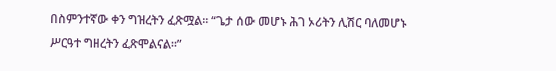በስምንተኛው ቀን ግዝረትን ፈጽሟል፡፡ “ጌታ ሰው መሆኑ ሕገ ኦሪትን ሊሽር ባለመሆኑ ሥርዓተ ግዘረትን ፈጽሞልናል፡፡”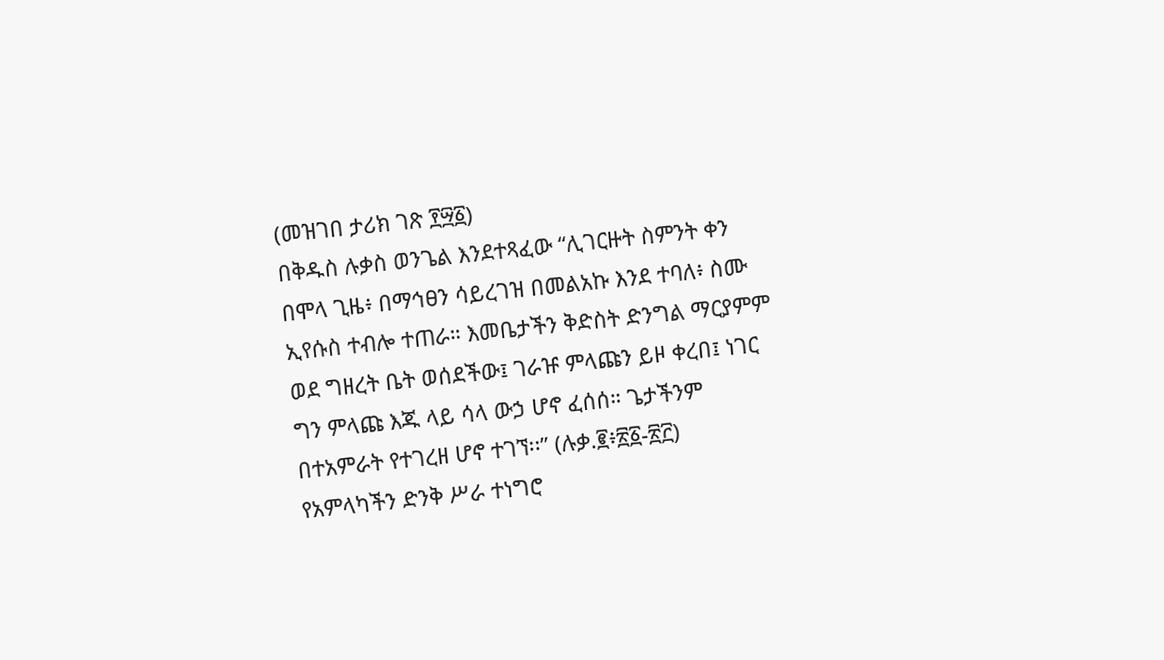(መዝገበ ታሪክ ገጽ ፻፵፩)
በቅዱስ ሉቃስ ወንጌል እንደተጻፈው “ሊገርዙት ስምንት ቀን በሞላ ጊዜ፥ በማኅፀን ሳይረገዝ በመልአኩ እንደ ተባለ፥ ስሙ ኢየሱስ ተብሎ ተጠራ። እመቤታችን ቅድስት ድንግል ማርያምም ወደ ግዘረት ቤት ወሰደችው፤ ገራዡ ምላጩን ይዞ ቀረበ፤ ነገር ግን ምላጩ እጁ ላይ ሳላ ውኃ ሆኖ ፈሰሰ። ጌታችንም በተአምራት የተገረዘ ሆኖ ተገኘ፡፡” (ሉቃ.፪፥፳፩-፳፫)
የአምላካችን ድንቅ ሥራ ተነግሮ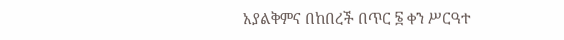አያልቅምና በከበረች በጥር ፮ ቀን ሥርዓተ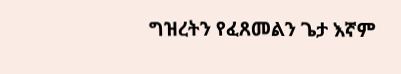ግዝረትን የፈጸመልን ጌታ እኛም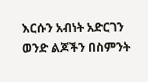እርሱን አብነት አድርገን ወንድ ልጆችን በስምንት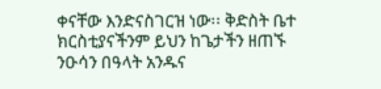ቀናቸው እንድናስገርዝ ነው፡፡ ቅድስት ቤተ ክርስቲያናችንም ይህን ከጌታችን ዘጠኙ ንዑሳን በዓላት አንዱና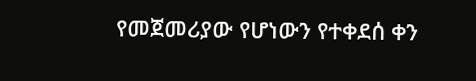የመጀመሪያው የሆነውን የተቀደሰ ቀን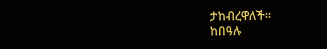ታከብረዋለች፡፡
ከበዓሉ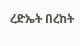ረድኤት በረከት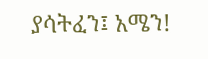ያሳትፈን፤ አሜን!